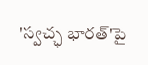'స్వచ్ఛ భారత్'పై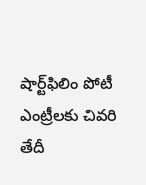షార్ట్‌ఫిలిం పోటీ ఎంట్రీలకు చివరి తేదీ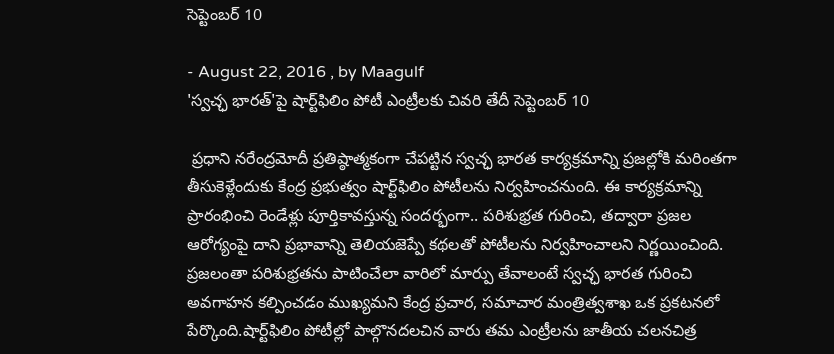సెప్టెంబర్‌ 10

- August 22, 2016 , by Maagulf
'స్వచ్ఛ భారత్'పై షార్ట్‌ఫిలిం పోటీ ఎంట్రీలకు చివరి తేదీ సెప్టెంబర్‌ 10

 ప్రధాని నరేంద్రమోదీ ప్రతిష్ఠాత్మకంగా చేపట్టిన స్వచ్ఛ భారత కార్యక్రమాన్ని ప్రజల్లోకి మరింతగా తీసుకెళ్లేందుకు కేంద్ర ప్రభుత్వం షార్ట్‌ఫిలిం పోటీలను నిర్వహించనుంది. ఈ కార్యక్రమాన్ని ప్రారంభించి రెండేళ్లు పూర్తికావస్తున్న సందర్భంగా.. పరిశుభ్రత గురించి, తద్వారా ప్రజల ఆరోగ్యంపై దాని ప్రభావాన్ని తెలియజెప్పే కథలతో పోటీలను నిర్వహించాలని నిర్ణయించింది. ప్రజలంతా పరిశుభ్రతను పాటించేలా వారిలో మార్పు తేవాలంటే స్వచ్ఛ భారత గురించి అవగాహన కల్పించడం ముఖ్యమని కేంద్ర ప్రచార, సమాచార మంత్రిత్వశాఖ ఒక ప్రకటనలో పేర్కొంది.షార్ట్‌ఫిలిం పోటీల్లో పాల్గొనదలచిన వారు తమ ఎంట్రీలను జాతీయ చలనచిత్ర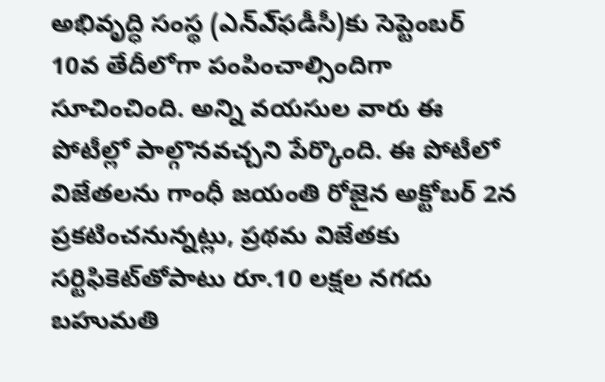అభివృద్ధి సంస్థ (ఎన్‌ఎ్‌ఫడీసీ)కు సెప్టెంబర్‌ 10వ తేదీలోగా పంపించాల్సిందిగా సూచించింది. అన్ని వయసుల వారు ఈ పోటీల్లో పాల్గొనవచ్చని పేర్కొంది. ఈ పోటీలో విజేతలను గాంధీ జయంతి రోజైన అక్టోబర్‌ 2న ప్రకటించనున్నట్లు, ప్రథమ విజేతకు సర్టిఫికెట్‌తోపాటు రూ.10 లక్షల నగదు బహుమతి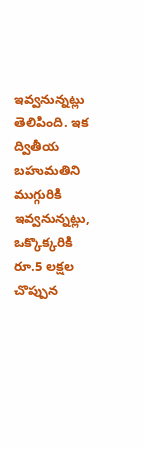ఇవ్వనున్నట్లు తెలిపింది. ఇక ద్వితీయ బహుమతిని ముగ్గురికి ఇవ్వనున్నట్లు, ఒక్కొక్కరికి రూ.5 లక్షల చొప్పున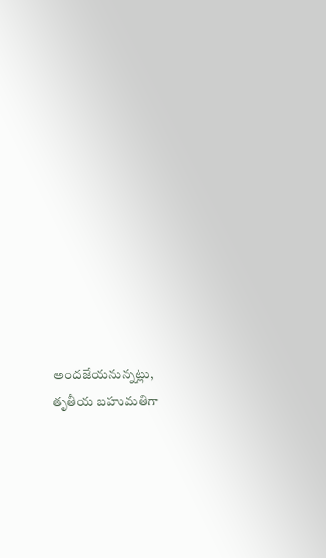అందజేయనున్నట్లు, తృతీయ బహుమతిగా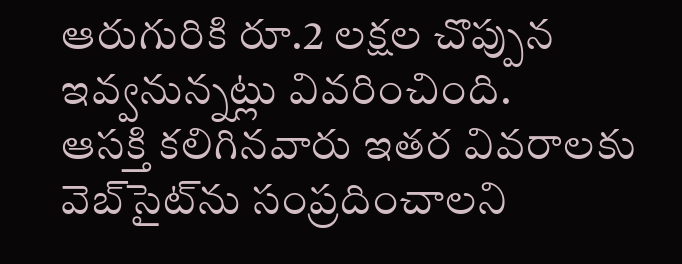ఆరుగురికి రూ.2 లక్షల చొప్పున ఇవ్వనున్నట్లు వివరించింది.
ఆసక్తి కలిగినవారు ఇతర వివరాలకు వెబ్‌సైట్‌ను సంప్రదించాలని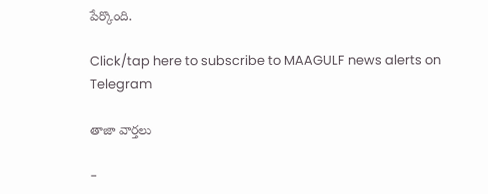పేర్కొంది.

Click/tap here to subscribe to MAAGULF news alerts on Telegram

తాజా వార్తలు

-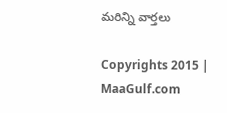మరిన్ని వార్తలు

Copyrights 2015 | MaaGulf.com